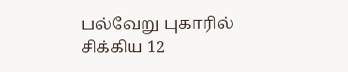பல்வேறு புகாரில் சிக்கிய 12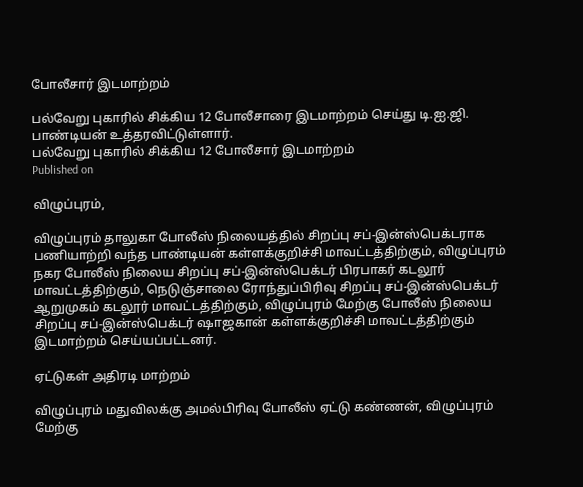போலீசார் இடமாற்றம்

பல்வேறு புகாரில் சிக்கிய 12 போலீசாரை இடமாற்றம் செய்து டி.ஐ.ஜி. பாண்டியன் உத்தரவிட்டுள்ளார்.
பல்வேறு புகாரில் சிக்கிய 12 போலீசார் இடமாற்றம்
Published on

விழுப்புரம்,

விழுப்புரம் தாலுகா போலீஸ் நிலையத்தில் சிறப்பு சப்-இன்ஸ்பெக்டராக பணியாற்றி வந்த பாண்டியன் கள்ளக்குறிச்சி மாவட்டத்திற்கும், விழுப்புரம் நகர போலீஸ் நிலைய சிறப்பு சப்-இன்ஸ்பெக்டர் பிரபாகர் கடலூர் மாவட்டத்திற்கும், நெடுஞ்சாலை ரோந்துப்பிரிவு சிறப்பு சப்-இன்ஸ்பெக்டர் ஆறுமுகம் கடலூர் மாவட்டத்திற்கும், விழுப்புரம் மேற்கு போலீஸ் நிலைய சிறப்பு சப்-இன்ஸ்பெக்டர் ஷாஜகான் கள்ளக்குறிச்சி மாவட்டத்திற்கும் இடமாற்றம் செய்யப்பட்டனர்.

ஏட்டுகள் அதிரடி மாற்றம்

விழுப்புரம் மதுவிலக்கு அமல்பிரிவு போலீஸ் ஏட்டு கண்ணன், விழுப்புரம் மேற்கு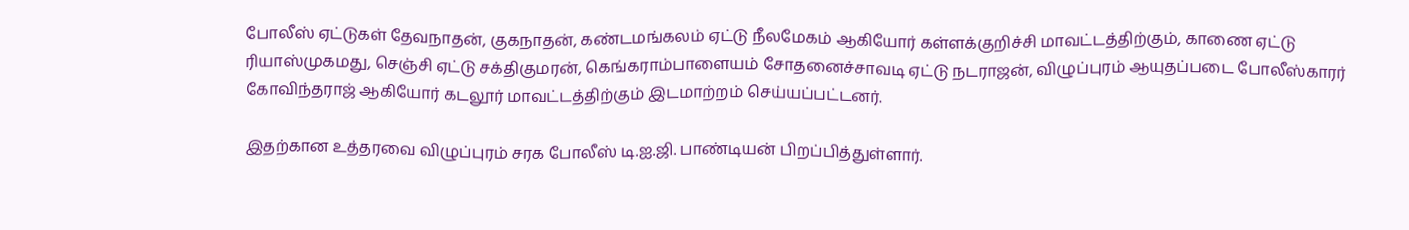போலீஸ் ஏட்டுகள் தேவநாதன், குகநாதன், கண்டமங்கலம் ஏட்டு நீலமேகம் ஆகியோர் கள்ளக்குறிச்சி மாவட்டத்திற்கும், காணை ஏட்டு ரியாஸ்முகமது, செஞ்சி ஏட்டு சக்திகுமரன், கெங்கராம்பாளையம் சோதனைச்சாவடி ஏட்டு நடராஜன், விழுப்புரம் ஆயுதப்படை போலீஸ்காரர் கோவிந்தராஜ் ஆகியோர் கடலூர் மாவட்டத்திற்கும் இடமாற்றம் செய்யப்பட்டனர்.

இதற்கான உத்தரவை விழுப்புரம் சரக போலீஸ் டி.ஐ.ஜி. பாண்டியன் பிறப்பித்துள்ளார்.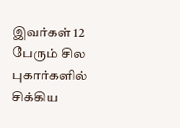இவர்கள் 12 பேரும் சில புகார்களில் சிக்கிய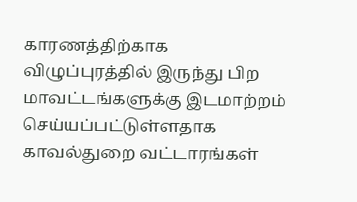காரணத்திற்காக விழுப்புரத்தில் இருந்து பிற மாவட்டங்களுக்கு இடமாற்றம் செய்யப்பட்டுள்ளதாக காவல்துறை வட்டாரங்கள்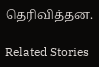தெரிவித்தன.

Related Stories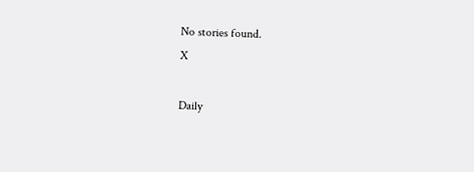No stories found.
X

Daily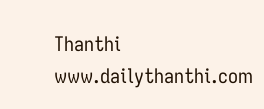Thanthi
www.dailythanthi.com